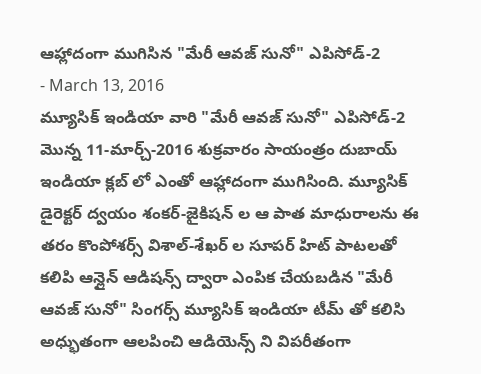ఆహ్లాదంగా ముగిసిన "మేరీ ఆవజ్ సునో" ఎపిసోడ్-2
- March 13, 2016
మ్యూసిక్ ఇండియా వారి "మేరీ ఆవజ్ సునో" ఎపిసోడ్-2 మొన్న 11-మార్చ్-2016 శుక్రవారం సాయంత్రం దుబాయ్ ఇండియా క్లబ్ లో ఎంతో ఆహ్లాదంగా ముగిసింది. మ్యూసిక్ డైరెక్టర్ ద్వయం శంకర్-జైకిషన్ ల ఆ పాత మాధురాలను ఈ తరం కొంపోశర్స్ విశాల్-శేఖర్ ల సూపర్ హిట్ పాటలతో కలిపి ఆన్లైన్ ఆడిషన్స్ ద్వారా ఎంపిక చేయబడిన "మేరీ ఆవజ్ సునో" సింగర్స్ మ్యూసిక్ ఇండియా టీమ్ తో కలిసి అధ్భుతంగా ఆలపించి ఆడియెన్స్ ని విపరీతంగా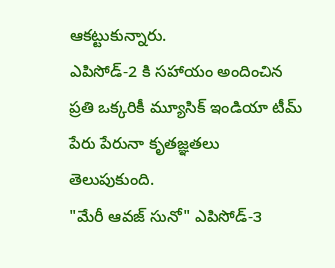ఆకట్టుకున్నారు.
ఎపిసోడ్-2 కి సహాయం అందించిన ప్రతి ఒక్కరికీ మ్యూసిక్ ఇండియా టీమ్ పేరు పేరునా కృతజ్ఞతలు తెలుపుకుంది.
"మేరీ ఆవజ్ సునో" ఎపిసోడ్-౩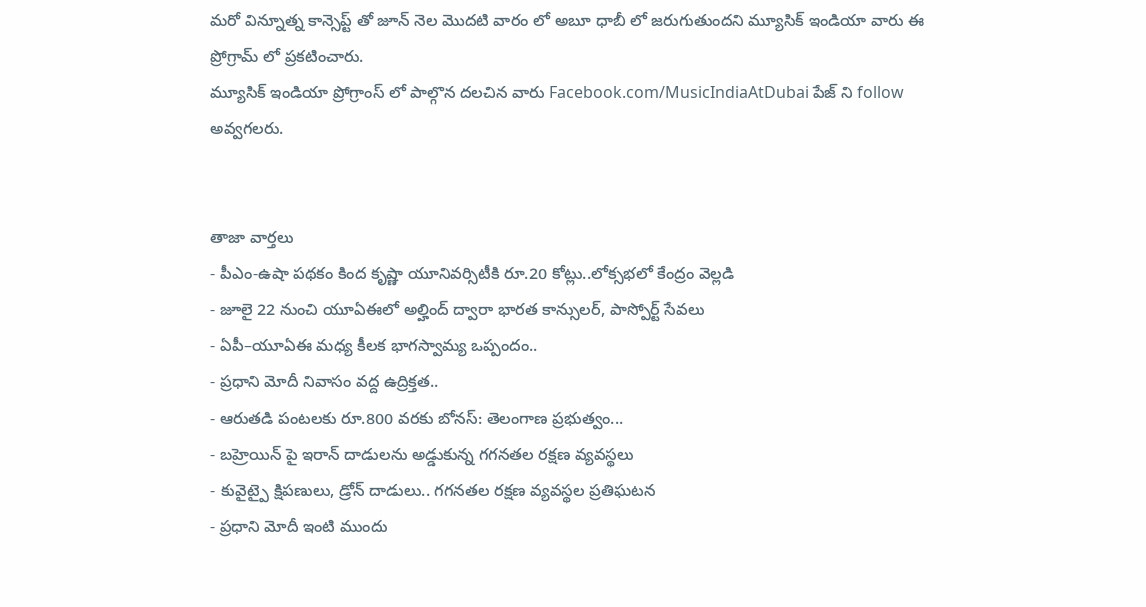మరో విన్నూత్న కాన్సెప్ట్ తో జూన్ నెల మొదటి వారం లో అబూ ధాబీ లో జరుగుతుందని మ్యూసిక్ ఇండియా వారు ఈ ప్రోగ్రామ్ లో ప్రకటించారు.
మ్యూసిక్ ఇండియా ప్రోగ్రాంస్ లో పాల్గొన దలచిన వారు Facebook.com/MusicIndiaAtDubai పేజ్ ని follow అవ్వగలరు.


తాజా వార్తలు
- పీఎం-ఉషా పథకం కింద కృష్ణా యూనివర్సిటీకి రూ.20 కోట్లు..లోక్సభలో కేంద్రం వెల్లడి
- జూలై 22 నుంచి యూఏఈలో అల్హింద్ ద్వారా భారత కాన్సులర్, పాస్పోర్ట్ సేవలు
- ఏపీ–యూఏఈ మధ్య కీలక భాగస్వామ్య ఒప్పందం..
- ప్రధాని మోదీ నివాసం వద్ద ఉద్రిక్తత..
- ఆరుతడి పంటలకు రూ.800 వరకు బోనస్: తెలంగాణ ప్రభుత్వం...
- బహ్రెయిన్ పై ఇరాన్ దాడులను అడ్డుకున్న గగనతల రక్షణ వ్యవస్థలు
- కువైట్పై క్షిపణులు, డ్రోన్ దాడులు.. గగనతల రక్షణ వ్యవస్థల ప్రతిఘటన
- ప్రధాని మోదీ ఇంటి ముందు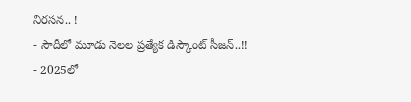నిరసన.. !
- సౌదీలో మూడు నెలల ప్రత్యేక డిస్కౌంట్ సీజన్..!!
- 2025లో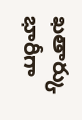ఖతార్కు భారీగా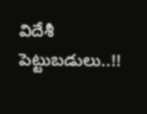విదేశీ పెట్టుబడులు..!!